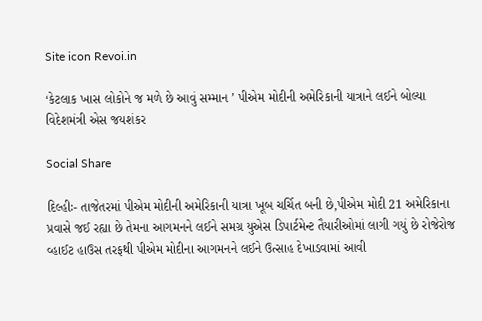Site icon Revoi.in

‘કેટલાક ખાસ લોકોને જ મળે છે આવું સમ્માન ’ પીએમ મોદીની અમેરિકાની યાત્રાને લઈને બોલ્યા વિદેશમંત્રી એસ જયશંકર

Social Share

દિલ્હીઃ- તાજેતરમાં પીએમ મોદીની અમેરિકાની યાત્રા ખૂબ ચર્ચિત બની છે,પીએમ મોદી 21 અમેરિકાના પ્રવાસે જઈ રહ્યા છે તેમના આગમનને લઈને સમગ્ર યુએસ ડિપાર્ટમેન્ટ તૈયારીઓમાં લાગી ગયું છે રોજેરોજ વ્હાઈટ હાઉસ તરફથી પીએમ મોદીના આગમનને લઈને ઉત્સાહ દેખાડવામાં આવી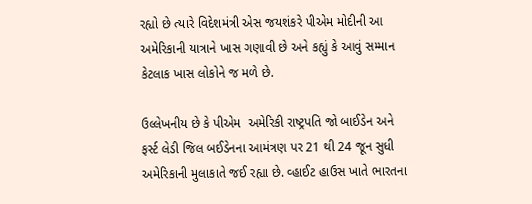રહ્યો છે ત્યારે વિદેશમંત્રી એસ જયશંકરે પીએમ મોદીની આ અમેરિકાની યાત્રાને ખાસ ગણાવી છે અને કહ્યું કે આવું સમ્માન કેટલાક ખાસ લોકોને જ મળે છે.

ઉલ્લેખનીય છે કે પીએમ  અમેરિકી રાષ્ટ્રપતિ જો બાઈડેન અને ફર્સ્ટ લેડી જિલ બઈડેનના આમંત્રણ પર 21 થી 24 જૂન સુધી અમેરિકાની મુલાકાતે જઈ રહ્યા છે. વ્હાઈટ હાઉસ ખાતે ભારતના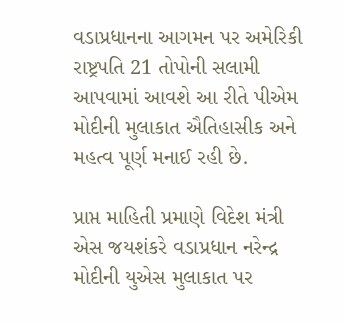વડાપ્રધાનના આગમન પર અમેરિકી રાષ્ટ્રપતિ 21 તોપોની સલામી આપવામાં આવશે આ રીતે પીએમ મોદીની મુલાકાત ઐતિહાસીક અને મહત્વ પૂર્ણ મનાઈ રહી છે.

પ્રાપ્ત માહિતી પ્રમાણે વિદેશ મંત્રી એસ જયશંકરે વડાપ્રધાન નરેન્દ્ર મોદીની યુએસ મુલાકાત પર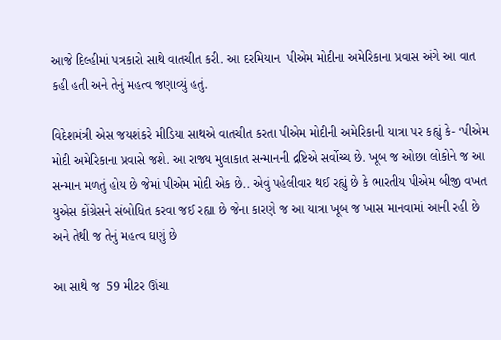આજે દિલ્હીમાં પત્રકારો સાથે વાતચીત કરી. આ દરમિયાન  પીએમ મોદીના અમેરિકાના પ્રવાસ અંગે આ વાત કહી હતી અને તેનું મહત્વ જણાવ્યું હતું.

વિદેશમંત્રી એસ જયશંકરે મીડિયા સાથએ વાતચીત કરતા પીએમ મોદીની અમેરિકાની યાત્રા પર કહ્યું કે- ‘પીએમ મોદી અમેરિકાના પ્રવાસે જશે. આ રાજ્ય મુલાકાત સન્માનની દ્રષ્ટિએ સર્વોચ્ચ છે. ખૂબ જ ઓછા લોકોને જ આ સન્માન મળતું હોય છે જેમાં પીએમ મોદી એક છે.. એવું પહેલીવાર થઈ રહ્યું છે કે ભારતીય પીએમ બીજી વખત યુએસ કોંગ્રેસને સંબોધિત કરવા જઈ રહ્યા છે જેના કારણે જ આ યાત્રા ખૂબ જ ખાસ માનવામાં આની રહી છે અને તેથી જ તેનું મહત્વ ઘણું છે

આ સાથે જ  59 મીટર ઊંચા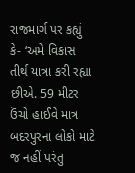રાજમાર્ગ પર કહ્યું કે- ‘અમે વિકાસ તીર્થ યાત્રા કરી રહ્યા છીએ. 59 મીટર ઉંચો હાઈવે માત્ર બદરપુરના લોકો માટે જ નહીં પરંતુ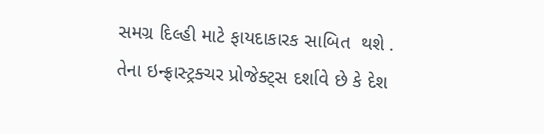સમગ્ર દિલ્હી માટે ફાયદાકારક સાબિત  થશે . તેના ઇન્ફ્રાસ્ટ્રક્ચર પ્રોજેક્ટ્સ દર્શાવે છે કે દેશ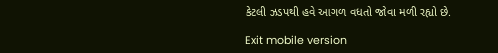કેટલી ઝડપથી હવે આગળ વધતો જોવા મળી રહ્યો છે.

Exit mobile version